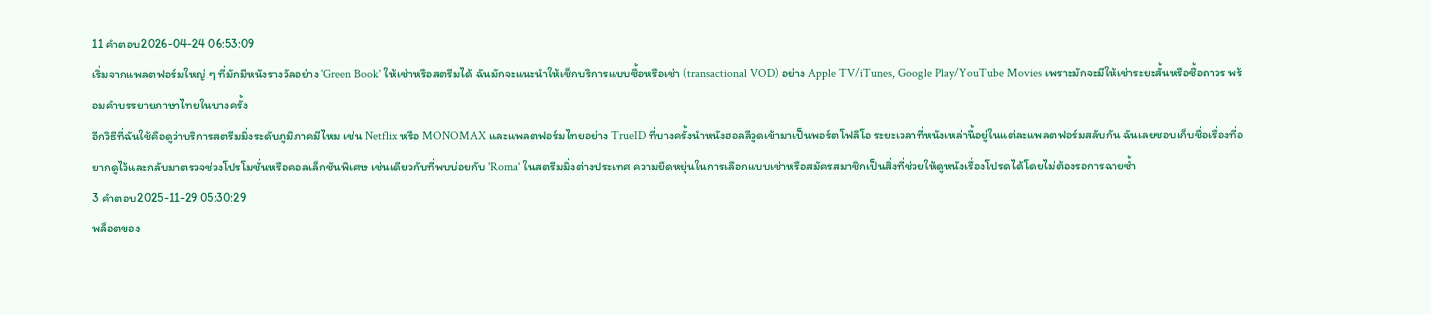11 คำตอบ2026-04-24 06:53:09
เริ่มจากแพลตฟอร์มใหญ่ ๆ ที่มักมีหนังรางวัลอย่าง 'Green Book' ให้เช่าหรือสตรีมได้ ฉันมักจะแนะนำให้เช็กบริการแบบซื้อหรือเช่า (transactional VOD) อย่าง Apple TV/iTunes, Google Play/YouTube Movies เพราะมักจะมีให้เช่าระยะสั้นหรือซื้อถาวร พร้อมคำบรรยายภาษาไทยในบางครั้ง
อีกวิธีที่ฉันใช้คือดูว่าบริการสตรีมมิ่งระดับภูมิภาคมีไหม เช่น Netflix หรือ MONOMAX และแพลตฟอร์มไทยอย่าง TrueID ที่บางครั้งนำหนังฮอลลีวูดเข้ามาเป็นพอร์ตโฟลิโอ ระยะเวลาที่หนังเหล่านี้อยู่ในแต่ละแพลตฟอร์มสลับกัน ฉันเลยชอบเก็บชื่อเรื่องที่อยากดูไว้และกลับมาตรวจช่วงโปรโมชั่นหรือคอลเล็กชันพิเศษ เช่นเดียวกับที่พบบ่อยกับ 'Roma' ในสตรีมมิ่งต่างประเทศ ความยืดหยุ่นในการเลือกแบบเช่าหรือสมัครสมาชิกเป็นสิ่งที่ช่วยให้ดูหนังเรื่องโปรดได้โดยไม่ต้องรอการฉายซ้ำ
3 คำตอบ2025-11-29 05:30:29
พล็อตของ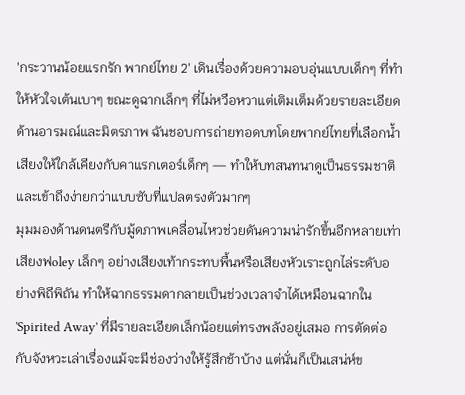'กระวานน้อยแรกรัก พากย์ไทย 2' เดินเรื่องด้วยความอบอุ่นแบบเด็กๆ ที่ทำให้หัวใจเต้นเบาๆ ขณะดูฉากเล็กๆ ที่ไม่หวือหวาแต่เติมเต็มด้วยรายละเอียดด้านอารมณ์และมิตรภาพ ฉันชอบการถ่ายทอดบทโดยพากย์ไทยที่เลือกน้ำเสียงให้ใกล้เคียงกับคาแรกเตอร์เด็กๆ — ทำให้บทสนทนาดูเป็นธรรมชาติและเข้าถึงง่ายกว่าแบบซับที่แปลตรงตัวมากๆ
มุมมองด้านดนตรีกับมู้ดภาพเคลื่อนไหวช่วยดันความน่ารักขึ้นอีกหลายเท่า เสียงฟoley เล็กๆ อย่างเสียงเท้ากระทบพื้นหรือเสียงหัวเราะถูกไล่ระดับอย่างพิถีพิถัน ทำให้ฉากธรรมดากลายเป็นช่วงเวลาจำได้เหมือนฉากใน 'Spirited Away' ที่มีรายละเอียดเล็กน้อยแต่ทรงพลังอยู่เสมอ การตัดต่อกับจังหวะเล่าเรื่องแม้จะมีช่องว่างให้รู้สึกช้าบ้าง แต่นั่นก็เป็นเสน่ห์ข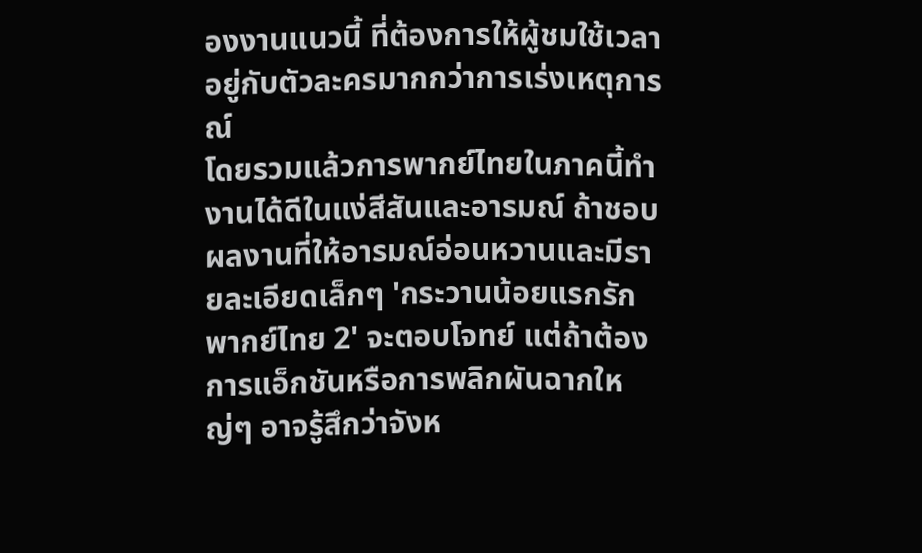องงานแนวนี้ ที่ต้องการให้ผู้ชมใช้เวลาอยู่กับตัวละครมากกว่าการเร่งเหตุการณ์
โดยรวมแล้วการพากย์ไทยในภาคนี้ทำงานได้ดีในแง่สีสันและอารมณ์ ถ้าชอบผลงานที่ให้อารมณ์อ่อนหวานและมีรายละเอียดเล็กๆ 'กระวานน้อยแรกรัก พากย์ไทย 2' จะตอบโจทย์ แต่ถ้าต้องการแอ็กชันหรือการพลิกผันฉากใหญ่ๆ อาจรู้สึกว่าจังห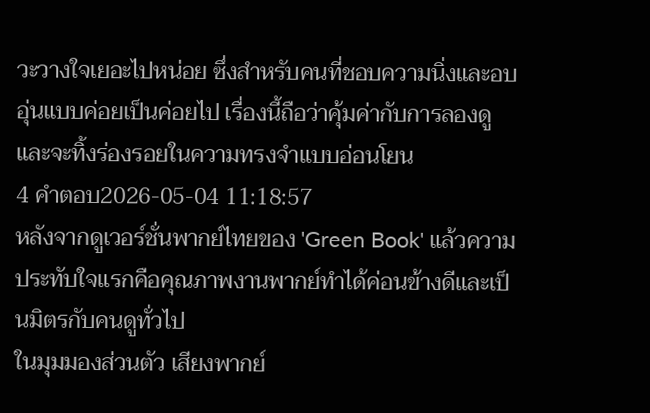วะวางใจเยอะไปหน่อย ซึ่งสำหรับคนที่ชอบความนิ่งและอบอุ่นแบบค่อยเป็นค่อยไป เรื่องนี้ถือว่าคุ้มค่ากับการลองดูและจะทิ้งร่องรอยในความทรงจำแบบอ่อนโยน
4 คำตอบ2026-05-04 11:18:57
หลังจากดูเวอร์ชั่นพากย์ไทยของ 'Green Book' แล้วความประทับใจแรกคือคุณภาพงานพากย์ทำได้ค่อนข้างดีและเป็นมิตรกับคนดูทั่วไป
ในมุมมองส่วนตัว เสียงพากย์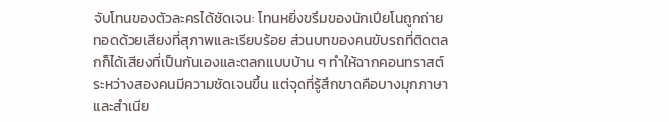จับโทนของตัวละครได้ชัดเจน: โทนหยิ่งขรึมของนักเปียโนถูกถ่ายทอดด้วยเสียงที่สุภาพและเรียบร้อย ส่วนบทของคนขับรถที่ติดตลกก็ได้เสียงที่เป็นกันเองและตลกแบบบ้าน ๆ ทำให้ฉากคอนทราสต์ระหว่างสองคนมีความชัดเจนขึ้น แต่จุดที่รู้สึกขาดคือบางมุกภาษาและสำเนีย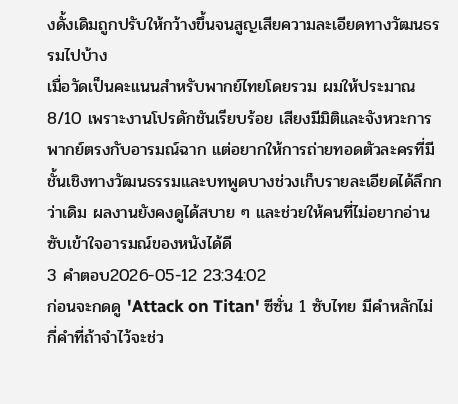งดั้งเดิมถูกปรับให้กว้างขึ้นจนสูญเสียความละเอียดทางวัฒนธรรมไปบ้าง
เมื่อวัดเป็นคะแนนสำหรับพากย์ไทยโดยรวม ผมให้ประมาณ 8/10 เพราะงานโปรดักชันเรียบร้อย เสียงมีมิติและจังหวะการพากย์ตรงกับอารมณ์ฉาก แต่อยากให้การถ่ายทอดตัวละครที่มีชั้นเชิงทางวัฒนธรรมและบทพูดบางช่วงเก็บรายละเอียดได้ลึกกว่าเดิม ผลงานยังคงดูได้สบาย ๆ และช่วยให้คนที่ไม่อยากอ่านซับเข้าใจอารมณ์ของหนังได้ดี
3 คำตอบ2026-05-12 23:34:02
ก่อนจะกดดู 'Attack on Titan' ซีซั่น 1 ซับไทย มีคำหลักไม่กี่คำที่ถ้าจำไว้จะช่ว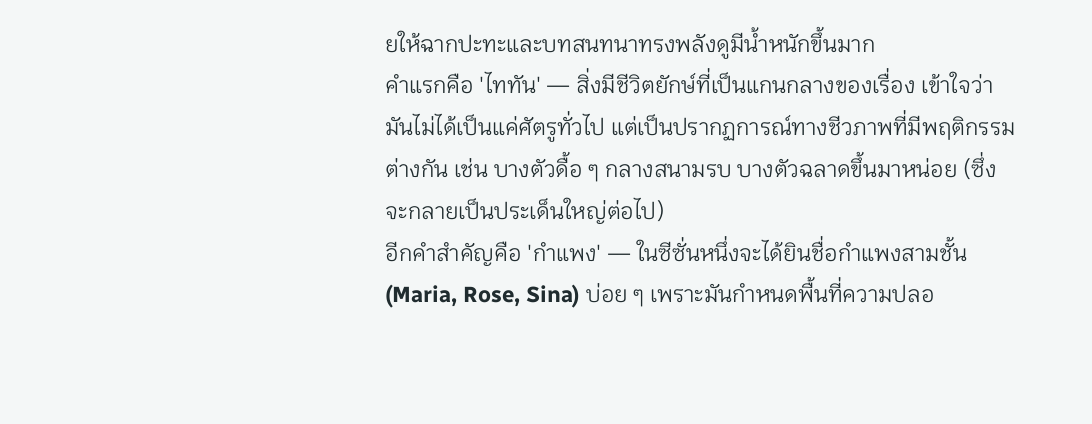ยให้ฉากปะทะและบทสนทนาทรงพลังดูมีน้ำหนักขึ้นมาก
คำแรกคือ 'ไททัน' — สิ่งมีชีวิตยักษ์ที่เป็นแกนกลางของเรื่อง เข้าใจว่ามันไม่ได้เป็นแค่ศัตรูทั่วไป แต่เป็นปรากฏการณ์ทางชีวภาพที่มีพฤติกรรมต่างกัน เช่น บางตัวดื้อ ๆ กลางสนามรบ บางตัวฉลาดขึ้นมาหน่อย (ซึ่งจะกลายเป็นประเด็นใหญ่ต่อไป)
อีกคำสำคัญคือ 'กำแพง' — ในซีซั่นหนึ่งจะได้ยินชื่อกำแพงสามชั้น (Maria, Rose, Sina) บ่อย ๆ เพราะมันกำหนดพื้นที่ความปลอ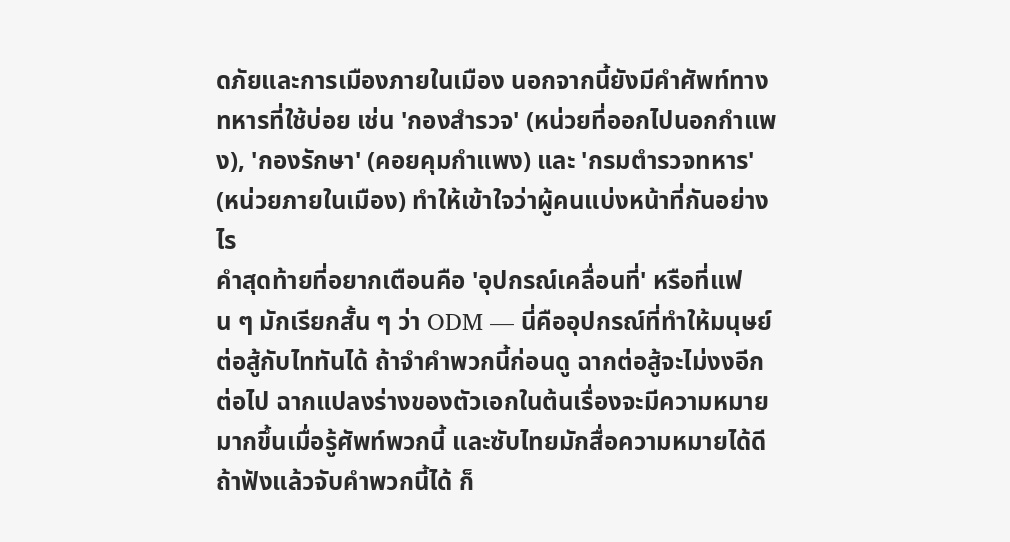ดภัยและการเมืองภายในเมือง นอกจากนี้ยังมีคำศัพท์ทางทหารที่ใช้บ่อย เช่น 'กองสำรวจ' (หน่วยที่ออกไปนอกกำแพง), 'กองรักษา' (คอยคุมกำแพง) และ 'กรมตำรวจทหาร' (หน่วยภายในเมือง) ทำให้เข้าใจว่าผู้คนแบ่งหน้าที่กันอย่างไร
คำสุดท้ายที่อยากเตือนคือ 'อุปกรณ์เคลื่อนที่' หรือที่แฟน ๆ มักเรียกสั้น ๆ ว่า ODM — นี่คืออุปกรณ์ที่ทำให้มนุษย์ต่อสู้กับไททันได้ ถ้าจำคำพวกนี้ก่อนดู ฉากต่อสู้จะไม่งงอีกต่อไป ฉากแปลงร่างของตัวเอกในต้นเรื่องจะมีความหมายมากขึ้นเมื่อรู้ศัพท์พวกนี้ และซับไทยมักสื่อความหมายได้ดี ถ้าฟังแล้วจับคำพวกนี้ได้ ก็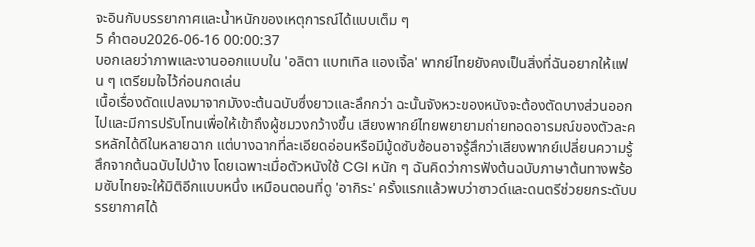จะอินกับบรรยากาศและน้ำหนักของเหตุการณ์ได้แบบเต็ม ๆ
5 คำตอบ2026-06-16 00:00:37
บอกเลยว่าภาพและงานออกแบบใน 'อลิตา แบทเทิล แองเจิ้ล' พากย์ไทยยังคงเป็นสิ่งที่ฉันอยากให้แฟน ๆ เตรียมใจไว้ก่อนกดเล่น
เนื้อเรื่องดัดแปลงมาจากมังงะต้นฉบับซึ่งยาวและลึกกว่า ฉะนั้นจังหวะของหนังจะต้องตัดบางส่วนออกไปและมีการปรับโทนเพื่อให้เข้าถึงผู้ชมวงกว้างขึ้น เสียงพากย์ไทยพยายามถ่ายทอดอารมณ์ของตัวละครหลักได้ดีในหลายฉาก แต่บางฉากที่ละเอียดอ่อนหรือมีมู้ดซับซ้อนอาจรู้สึกว่าเสียงพากย์เปลี่ยนความรู้สึกจากต้นฉบับไปบ้าง โดยเฉพาะเมื่อตัวหนังใช้ CGI หนัก ๆ ฉันคิดว่าการฟังต้นฉบับภาษาต้นทางพร้อมซับไทยจะให้มิติอีกแบบหนึ่ง เหมือนตอนที่ดู 'อากิระ' ครั้งแรกแล้วพบว่าซาวด์และดนตรีช่วยยกระดับบรรยากาศได้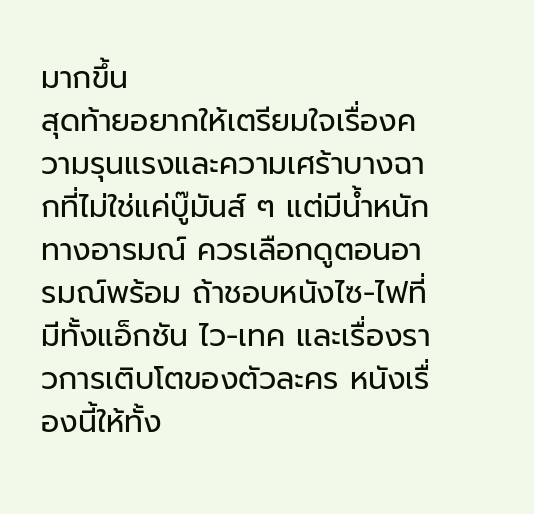มากขึ้น
สุดท้ายอยากให้เตรียมใจเรื่องความรุนแรงและความเศร้าบางฉากที่ไม่ใช่แค่บู๊มันส์ ๆ แต่มีน้ำหนักทางอารมณ์ ควรเลือกดูตอนอารมณ์พร้อม ถ้าชอบหนังไซ-ไฟที่มีทั้งแอ็กชัน ไว-เทค และเรื่องราวการเติบโตของตัวละคร หนังเรื่องนี้ให้ทั้ง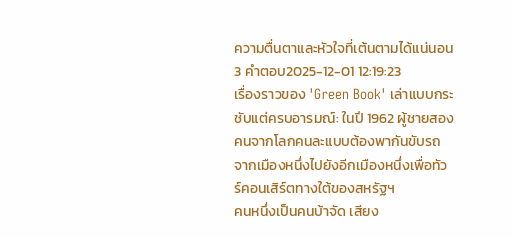ความตื่นตาและหัวใจที่เต้นตามได้แน่นอน
3 คำตอบ2025-12-01 12:19:23
เรื่องราวของ 'Green Book' เล่าแบบกระชับแต่ครบอารมณ์: ในปี 1962 ผู้ชายสองคนจากโลกคนละแบบต้องพากันขับรถจากเมืองหนึ่งไปยังอีกเมืองหนึ่งเพื่อทัวร์คอนเสิร์ตทางใต้ของสหรัฐฯ
คนหนึ่งเป็นคนบ้าจัด เสียง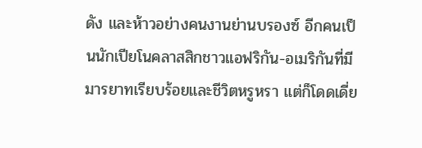ดัง และห้าวอย่างคนงานย่านบรองซ์ อีกคนเป็นนักเปียโนคลาสสิกชาวแอฟริกัน-อเมริกันที่มีมารยาทเรียบร้อยและชีวิตหรูหรา แต่ก็โดดเดี่ย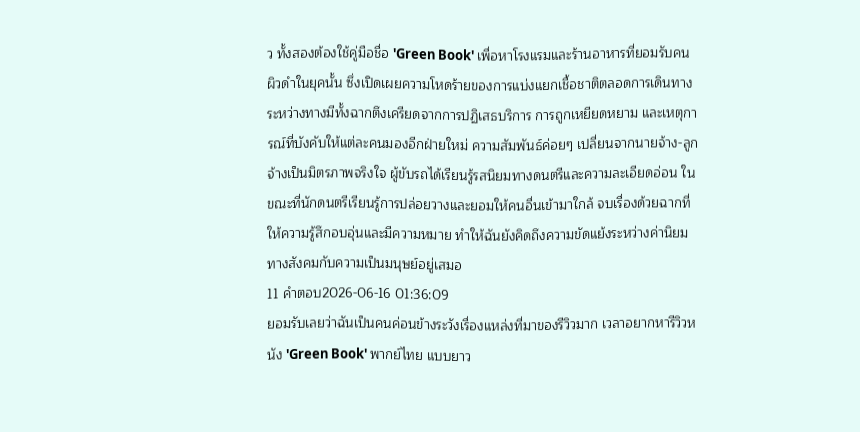ว ทั้งสองต้องใช้คู่มือชื่อ 'Green Book' เพื่อหาโรงแรมและร้านอาหารที่ยอมรับคนผิวดำในยุคนั้น ซึ่งเปิดเผยความโหดร้ายของการแบ่งแยกเชื้อชาติตลอดการเดินทาง
ระหว่างทางมีทั้งฉากตึงเครียดจากการปฏิเสธบริการ การถูกเหยียดหยาม และเหตุการณ์ที่บังคับให้แต่ละคนมองอีกฝ่ายใหม่ ความสัมพันธ์ค่อยๆ เปลี่ยนจากนายจ้าง-ลูกจ้างเป็นมิตรภาพจริงใจ ผู้ขับรถได้เรียนรู้รสนิยมทางดนตรีและความละเอียดอ่อน ในขณะที่นักดนตรีเรียนรู้การปล่อยวางและยอมให้คนอื่นเข้ามาใกล้ จบเรื่องด้วยฉากที่ให้ความรู้สึกอบอุ่นและมีความหมาย ทำให้ฉันยังคิดถึงความขัดแย้งระหว่างค่านิยมทางสังคมกับความเป็นมนุษย์อยู่เสมอ
11 คำตอบ2026-06-16 01:36:09
ยอมรับเลยว่าฉันเป็นคนค่อนข้างระวังเรื่องแหล่งที่มาของรีวิวมาก เวลาอยากหารีวิวหนัง 'Green Book' พากย์ไทย แบบยาว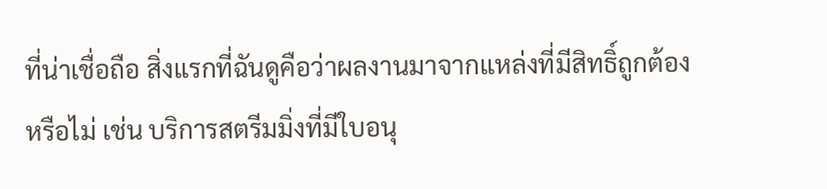ที่น่าเชื่อถือ สิ่งแรกที่ฉันดูคือว่าผลงานมาจากแหล่งที่มีสิทธิ์ถูกต้องหรือไม่ เช่น บริการสตรีมมิ่งที่มีใบอนุ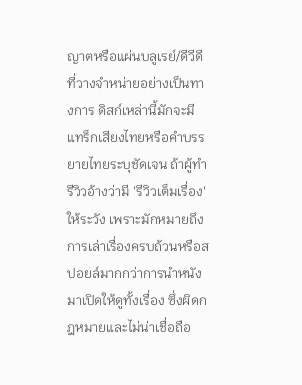ญาตหรือแผ่นบลูเรย์/ดีวีดีที่วางจำหน่ายอย่างเป็นทางการ ดิสก์เหล่านี้มักจะมีแทร็กเสียงไทยหรือคำบรรยายไทยระบุชัดเจน ถ้าผู้ทำรีวิวอ้างว่ามี 'รีวิวเต็มเรื่อง' ให้ระวัง เพราะมักหมายถึงการเล่าเรื่องครบถ้วนหรือสปอยล์มากกว่าการนำหนังมาเปิดให้ดูทั้งเรื่อง ซึ่งผิดกฎหมายและไม่น่าเชื่อถือ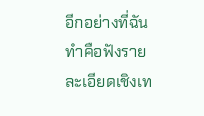อีกอย่างที่ฉันทำคือฟังรายละเอียดเชิงเท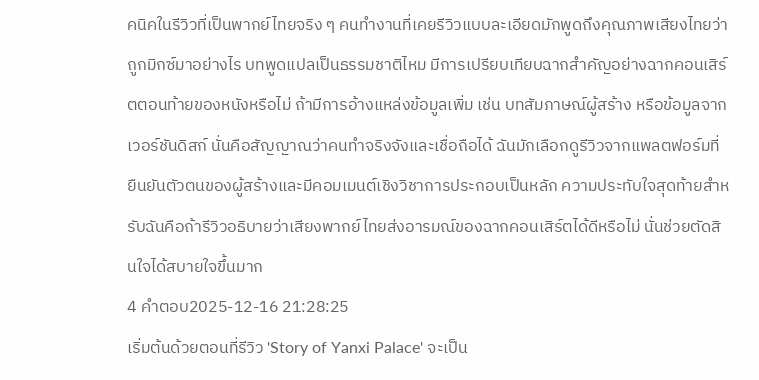คนิคในรีวิวที่เป็นพากย์ไทยจริง ๆ คนทำงานที่เคยรีวิวแบบละเอียดมักพูดถึงคุณภาพเสียงไทยว่าถูกมิกซ์มาอย่างไร บทพูดแปลเป็นธรรมชาติไหม มีการเปรียบเทียบฉากสำคัญอย่างฉากคอนเสิร์ตตอนท้ายของหนังหรือไม่ ถ้ามีการอ้างแหล่งข้อมูลเพิ่ม เช่น บทสัมภาษณ์ผู้สร้าง หรือข้อมูลจากเวอร์ชันดิสก์ นั่นคือสัญญาณว่าคนทำจริงจังและเชื่อถือได้ ฉันมักเลือกดูรีวิวจากแพลตฟอร์มที่ยืนยันตัวตนของผู้สร้างและมีคอมเมนต์เชิงวิชาการประกอบเป็นหลัก ความประทับใจสุดท้ายสำหรับฉันคือถ้ารีวิวอธิบายว่าเสียงพากย์ไทยส่งอารมณ์ของฉากคอนเสิร์ตได้ดีหรือไม่ นั่นช่วยตัดสินใจได้สบายใจขึ้นมาก
4 คำตอบ2025-12-16 21:28:25
เริ่มต้นด้วยตอนที่รีวิว 'Story of Yanxi Palace' จะเป็น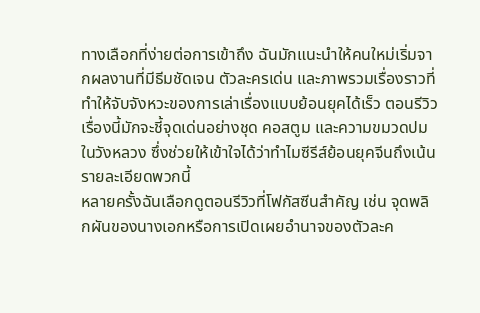ทางเลือกที่ง่ายต่อการเข้าถึง ฉันมักแนะนำให้คนใหม่เริ่มจากผลงานที่มีธีมชัดเจน ตัวละครเด่น และภาพรวมเรื่องราวที่ทำให้จับจังหวะของการเล่าเรื่องแบบย้อนยุคได้เร็ว ตอนรีวิวเรื่องนี้มักจะชี้จุดเด่นอย่างชุด คอสตูม และความขมวดปมในวังหลวง ซึ่งช่วยให้เข้าใจได้ว่าทำไมซีรีส์ย้อนยุคจีนถึงเน้นรายละเอียดพวกนี้
หลายครั้งฉันเลือกดูตอนรีวิวที่โฟกัสซีนสำคัญ เช่น จุดพลิกผันของนางเอกหรือการเปิดเผยอำนาจของตัวละค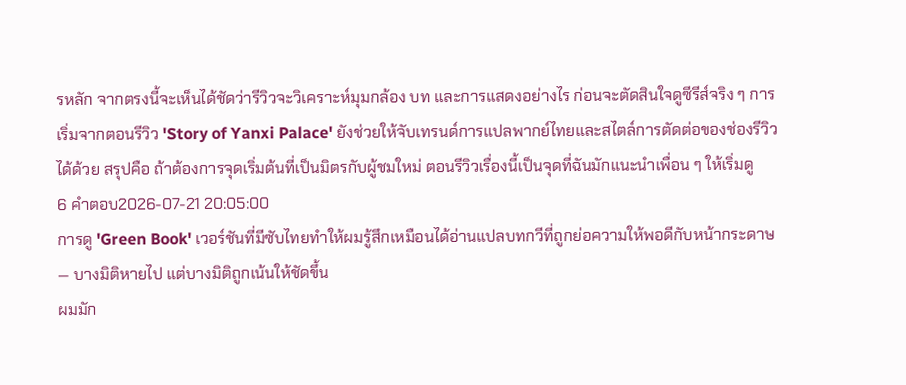รหลัก จากตรงนี้จะเห็นได้ชัดว่ารีวิวจะวิเคราะห์มุมกล้อง บท และการแสดงอย่างไร ก่อนจะตัดสินใจดูซีรีส์จริง ๆ การเริ่มจากตอนรีวิว 'Story of Yanxi Palace' ยังช่วยให้จับเทรนด์การแปลพากย์ไทยและสไตล์การตัดต่อของช่องรีวิวได้ด้วย สรุปคือ ถ้าต้องการจุดเริ่มต้นที่เป็นมิตรกับผู้ชมใหม่ ตอนรีวิวเรื่องนี้เป็นจุดที่ฉันมักแนะนำเพื่อน ๆ ให้เริ่มดู
6 คำตอบ2026-07-21 20:05:00
การดู 'Green Book' เวอร์ชันที่มีซับไทยทำให้ผมรู้สึกเหมือนได้อ่านแปลบทกวีที่ถูกย่อความให้พอดีกับหน้ากระดาษ — บางมิติหายไป แต่บางมิติถูกเน้นให้ชัดขึ้น
ผมมัก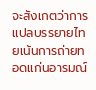จะสังเกตว่าการแปลบรรยายไทยเน้นการถ่ายทอดแก่นอารมณ์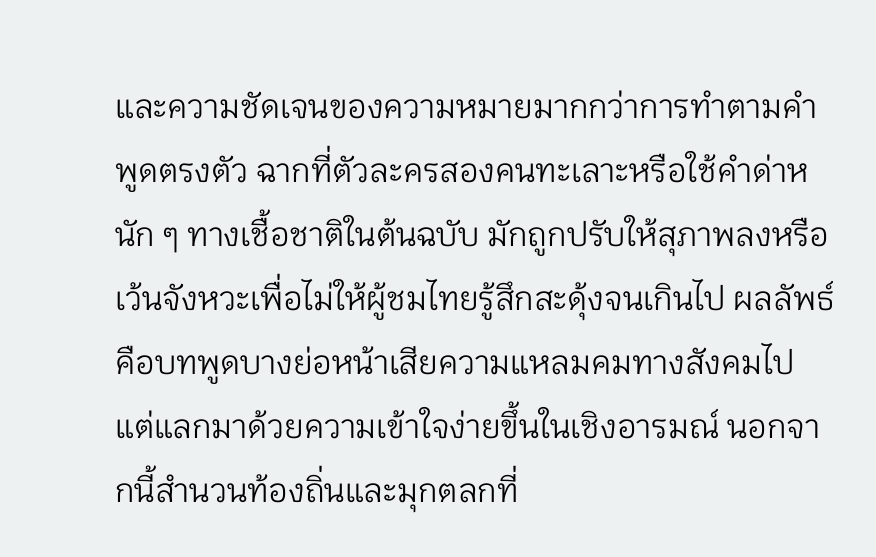และความชัดเจนของความหมายมากกว่าการทำตามคำพูดตรงตัว ฉากที่ตัวละครสองคนทะเลาะหรือใช้คำด่าหนัก ๆ ทางเชื้อชาติในต้นฉบับ มักถูกปรับให้สุภาพลงหรือเว้นจังหวะเพื่อไม่ให้ผู้ชมไทยรู้สึกสะดุ้งจนเกินไป ผลลัพธ์คือบทพูดบางย่อหน้าเสียความแหลมคมทางสังคมไป แต่แลกมาด้วยความเข้าใจง่ายขึ้นในเชิงอารมณ์ นอกจากนี้สำนวนท้องถิ่นและมุกตลกที่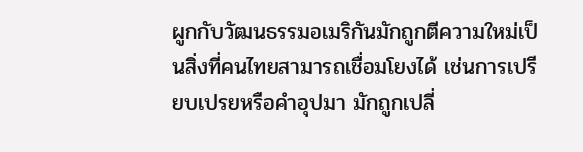ผูกกับวัฒนธรรมอเมริกันมักถูกตีความใหม่เป็นสิ่งที่คนไทยสามารถเชื่อมโยงได้ เช่นการเปรียบเปรยหรือคำอุปมา มักถูกเปลี่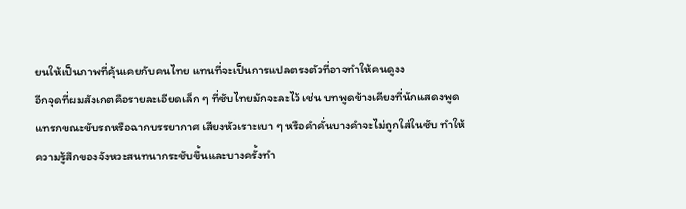ยนให้เป็นภาพที่คุ้นเคยกับคนไทย แทนที่จะเป็นการแปลตรงตัวที่อาจทำให้คนดูงง
อีกจุดที่ผมสังเกตคือรายละเอียดเล็ก ๆ ที่ซับไทยมักจะละไว้ เช่น บทพูดข้างเคียงที่นักแสดงพูดแทรกขณะขับรถหรือฉากบรรยากาศ เสียงหัวเราะเบา ๆ หรือคำคั่นบางคำจะไม่ถูกใส่ในซับ ทำให้ความรู้สึกของจังหวะสนทนากระชับขึ้นและบางครั้งทำ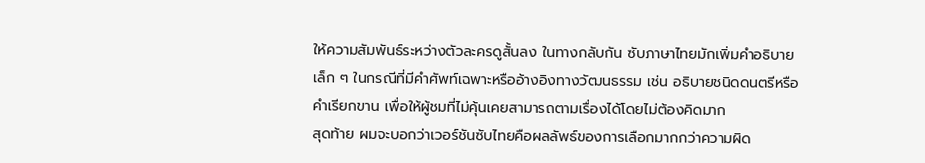ให้ความสัมพันธ์ระหว่างตัวละครดูสั้นลง ในทางกลับกัน ซับภาษาไทยมักเพิ่มคำอธิบายเล็ก ๆ ในกรณีที่มีคำศัพท์เฉพาะหรืออ้างอิงทางวัฒนธรรม เช่น อธิบายชนิดดนตรีหรือคำเรียกขาน เพื่อให้ผู้ชมที่ไม่คุ้นเคยสามารถตามเรื่องได้โดยไม่ต้องคิดมาก
สุดท้าย ผมจะบอกว่าเวอร์ชันซับไทยคือผลลัพธ์ของการเลือกมากกว่าความผิด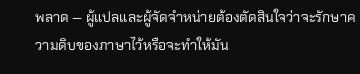พลาด — ผู้แปลและผู้จัดจำหน่ายต้องตัดสินใจว่าจะรักษาความดิบของภาษาไว้หรือจะทำให้มัน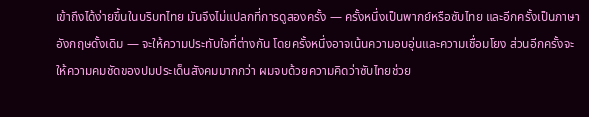เข้าถึงได้ง่ายขึ้นในบริบทไทย มันจึงไม่แปลกที่การดูสองครั้ง — ครั้งหนึ่งเป็นพากย์หรือซับไทย และอีกครั้งเป็นภาษาอังกฤษดั้งเดิม — จะให้ความประทับใจที่ต่างกัน โดยครั้งหนึ่งอาจเน้นความอบอุ่นและความเชื่อมโยง ส่วนอีกครั้งจะให้ความคมชัดของปมประเด็นสังคมมากกว่า ผมจบด้วยความคิดว่าซับไทยช่วย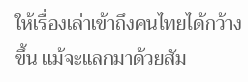ให้เรื่องเล่าเข้าถึงคนไทยได้กว้างขึ้น แม้จะแลกมาด้วยสัม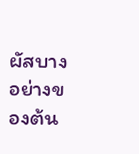ผัสบางอย่างของต้น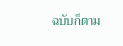ฉบับก็ตาม